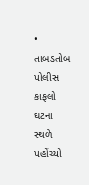• તાબડતોબ પોલીસ કાફલો ઘટના સ્થળે પહોંચ્યો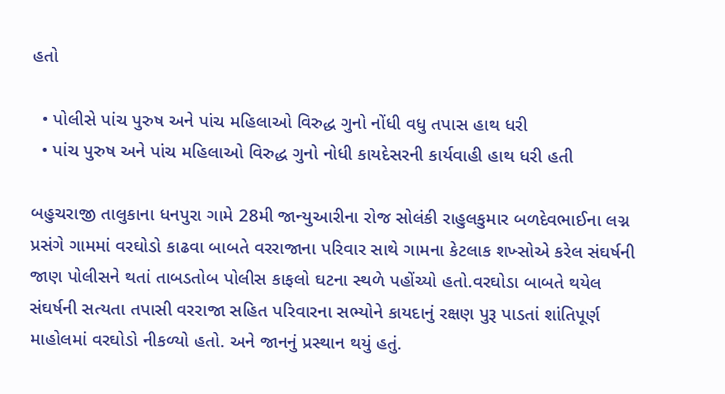હતો

  • પોલીસે પાંચ પુરુષ અને પાંચ મહિલાઓ વિરુદ્ધ ગુનો નોંધી વધુ તપાસ હાથ ધરી
  • પાંચ પુરુષ અને પાંચ મહિલાઓ વિરુદ્ધ ગુનો નોધી કાયદેસરની કાર્યવાહી હાથ ધરી હતી

બહુચરાજી તાલુકાના ધનપુરા ગામે 28મી જાન્યુઆરીના રોજ સોલંકી રાહુલકુમાર બળદેવભાઈના લગ્ન પ્રસંગે ગામમાં વરઘોડો કાઢવા બાબતે વરરાજાના પરિવાર સાથે ગામના કેટલાક શખ્સોએ કરેલ સંઘર્ષની જાણ પોલીસને થતાં તાબડતોબ પોલીસ કાફલો ઘટના સ્થળે પહોંચ્યો હતો.વરઘોડા બાબતે થયેલ સંઘર્ષની સત્યતા તપાસી વરરાજા સહિત પરિવારના સભ્યોને કાયદાનું રક્ષણ પુરૂ પાડતાં શાંતિપૂર્ણ માહોલમાં વરઘોડો નીકળ્યો હતો. અને જાનનું પ્રસ્થાન થયું હતું.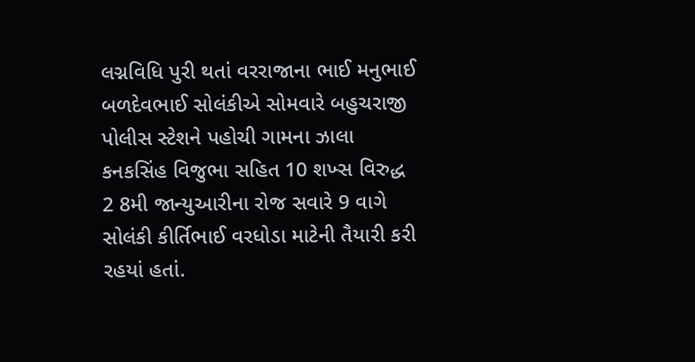લગ્નવિધિ પુરી થતાં વરરાજાના ભાઈ મનુભાઈ બળદેવભાઈ સોલંકીએ સોમવારે બહુચરાજી પોલીસ સ્ટેશને પહોચી ગામના ઝાલા કનકસિંહ વિજુભા સહિત 10 શખ્સ વિરુદ્ધ 2 8મી જાન્યુઆરીના રોજ સવારે 9 વાગે સોલંકી કીર્તિભાઈ વરધોડા માટેની તૈયારી કરી રહયાં હતાં.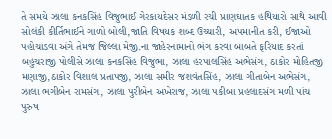તે સમયે ઝાલા કનકસિંહ વિજુભાઈ ગેરકાયદેસર મંડળી રચી પ્રાણઘાતક હથિયારો સાથે આવી સોલંકી કીર્તિભાઈને ગાળો બોલી,જાતિ વિષયક શબ્દ ઉચ્ચારી, અપમાનીત કરી, ઈજાઓ પહોચાડવા અંગે તેમજ જિલ્લા મેજી.ના જાહેરનામાનો ભંગ કરવા બાબતે ફરિયાદ કરતાં બહુચરાજી પોલીસે ઝાલા કનકસિંહ વિજુભા, ઝાલા હરપાલસિંહ અભેસંગ, ઠાકોર મોહિતજી મણાજી,ઠાકોર વિશાલ પ્રતાપજી, ઝાલા સમીર જશવંતસિંહ, ઝાલા ગીતાબેન અભેસંગ, ઝાલા ભગીબેન રામસંગ, ઝાલા પુરીબેન અખેરાજ, ઝાલા પકીબા પ્રહલાદસંગ મળી પાંચ પુરુષ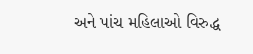અને પાંચ મહિલાઓ વિરુદ્ધ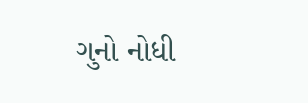ગુનો નોધી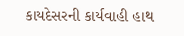કાયદેસરની કાર્યવાહી હાથ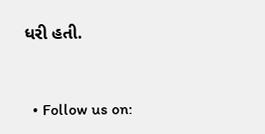ધરી હતી.


  • Follow us on: